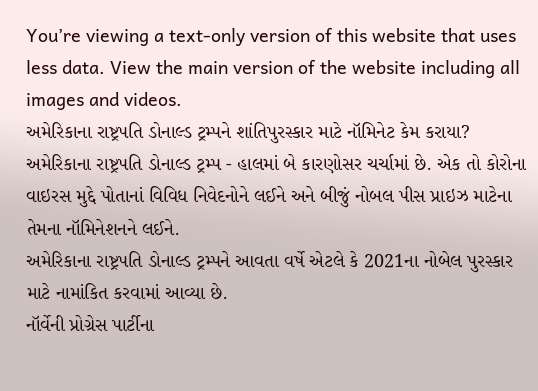You’re viewing a text-only version of this website that uses less data. View the main version of the website including all images and videos.
અમેરિકાના રાષ્ટ્રપતિ ડોનાલ્ડ ટ્રમ્પને શાંતિપુરસ્કાર માટે નૉમિનેટ કેમ કરાયા?
અમેરિકાના રાષ્ટ્રપતિ ડોનાલ્ડ ટ્રમ્પ - હાલમાં બે કારણોસર ચર્ચામાં છે. એક તો કોરોના વાઇરસ મુદ્દે પોતાનાં વિવિધ નિવેદનોને લઈને અને બીજું નોબલ પીસ પ્રાઇઝ માટેના તેમના નૉમિનેશનને લઈને.
અમેરિકાના રાષ્ટ્રપતિ ડોનાલ્ડ ટ્રમ્પને આવતા વર્ષે એટલે કે 2021ના નોબેલ પુરસ્કાર માટે નામાંકિત કરવામાં આવ્યા છે.
નૉર્વેની પ્રોગ્રેસ પાર્ટીના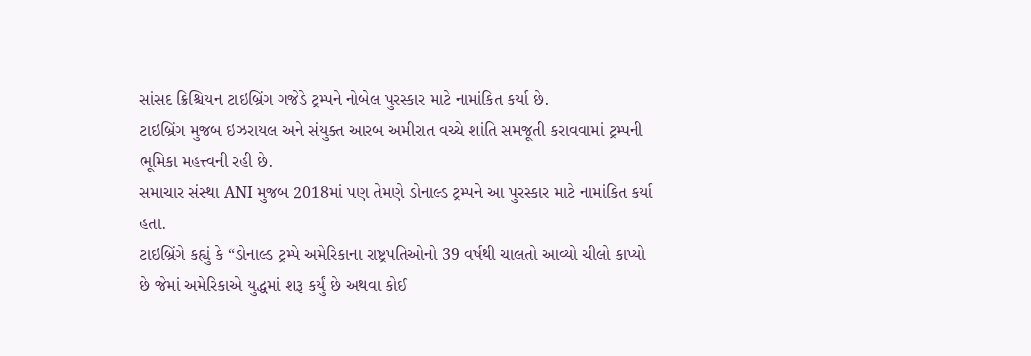સાંસદ ક્રિશ્ચિયન ટાઇબ્રિંગ ગજેડે ટ્રમ્પને નોબેલ પુરસ્કાર માટે નામાંકિત કર્યા છે.
ટાઇબ્રિંગ મુજબ ઇઝરાયલ અને સંયુક્ત આરબ અમીરાત વચ્ચે શાંતિ સમજૂતી કરાવવામાં ટ્રમ્પની ભૂમિકા મહત્ત્વની રહી છે.
સમાચાર સંસ્થા ANI મુજબ 2018માં પણ તેમણે ડોનાલ્ડ ટ્રમ્પને આ પુરસ્કાર માટે નામાંકિત કર્યા હતા.
ટાઇબ્રિંગે કહ્યું કે “ડોનાલ્ડ ટ્રમ્પે અમેરિકાના રાષ્ટ્રપતિઓનો 39 વર્ષથી ચાલતો આવ્યો ચીલો કાપ્યો છે જેમાં અમેરિકાએ યુદ્ધમાં શરૂ કર્યું છે અથવા કોઈ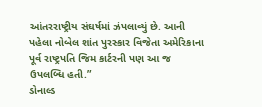આંતરરાષ્ટ્રીય સંઘર્ષમાં ઝંપલાવ્યું છે. આની પહેલા નોબેલ શાંત પુરસ્કાર વિજેતા અમેરિકાના પૂર્વ રાષ્ટ્રપતિ જિમ કાર્ટરની પણ આ જ ઉપલબ્ધિ હતી.”
ડોનાલ્ડ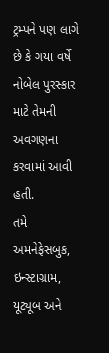ટ્રમ્પને પણ લાગે છે કે ગયા વર્ષે નોબેલ પુરસ્કાર માટે તેમની અવગણના કરવામાં આવી હતી.
તમે અમનેફેસબુક, ઇન્સ્ટાગ્રામ, યૂટ્યૂબ અને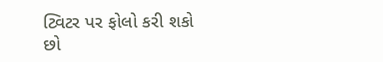ટ્વિટર પર ફોલો કરી શકો છો